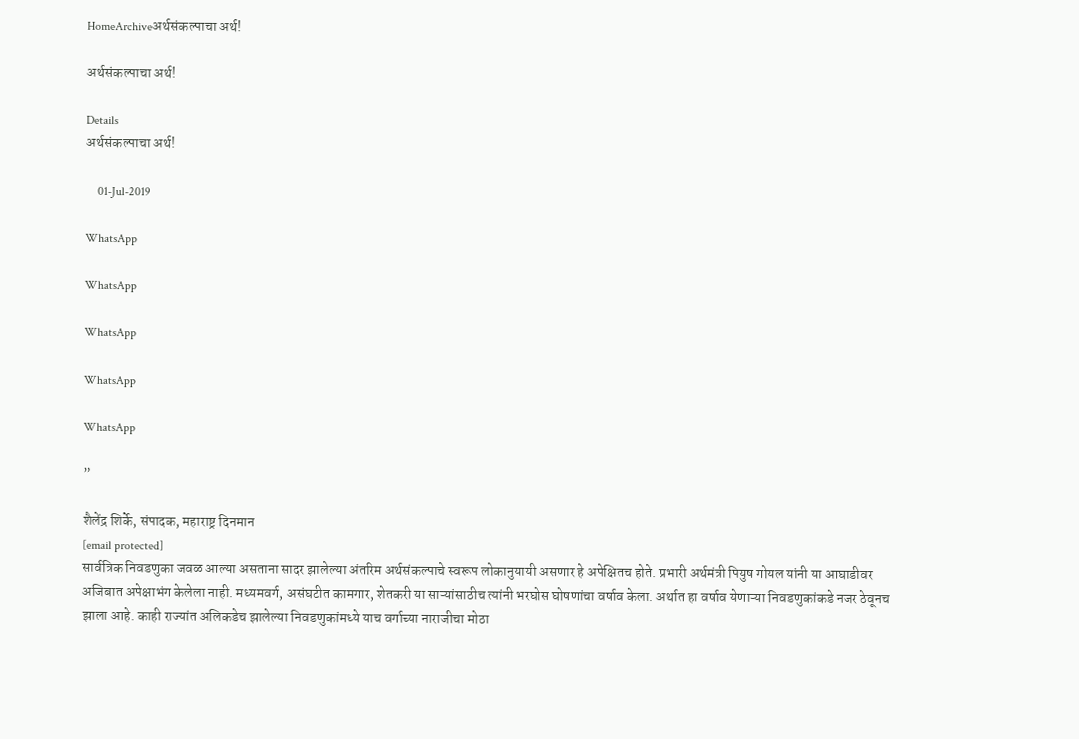HomeArchiveअर्थसंकल्पाचा अर्थ!

अर्थसंकल्पाचा अर्थ!

Details
अर्थसंकल्पाचा अर्थ!

    01-Jul-2019

WhatsApp

WhatsApp

WhatsApp

WhatsApp

WhatsApp

”

शैलेंद्र शिर्के, संपादक, महाराष्ट्र दिनमान
[email protected]
सार्वत्रिक निवडणुका जवळ आल्या असताना सादर झालेल्या अंतरिम अर्थसंकल्पाचे स्वरूप लोकानुयायी असणार हे अपेक्षितच होते. प्रभारी अर्थमंत्री पियुष गोयल यांनी या आघाडीवर अजिबात अपेक्षाभंग केलेला नाही. मध्यमवर्ग, असंघटीत कामगार, शेतकरी या साऱ्यांसाठीच त्यांनी भरघोस घोषणांचा वर्षाव केला. अर्थात हा वर्षाव येणाऱ्या निवडणुकांकडे नजर ठेवूनच झाला आहे. काही राज्यांत अलिकडेच झालेल्या निवडणुकांमध्ये याच वर्गाच्या नाराजीचा मोठा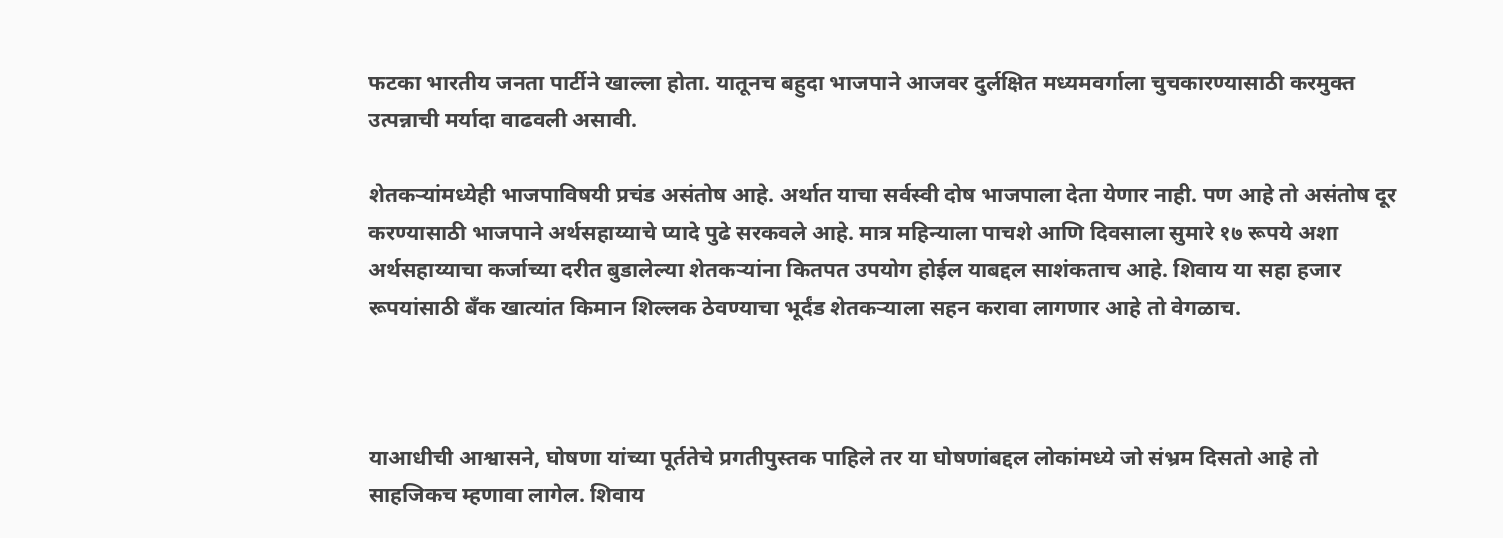फटका भारतीय जनता पार्टीने खाल्ला होता. यातूनच बहुदा भाजपाने आजवर दुर्लक्षित मध्यमवर्गाला चुचकारण्यासाठी करमुक्त उत्पन्नाची मर्यादा वाढवली असावी.

शेतकऱ्यांमध्येही भाजपाविषयी प्रचंड असंतोष आहे. अर्थात याचा सर्वस्वी दोष भाजपाला देता येणार नाही. पण आहे तो असंतोष दूर करण्यासाठी भाजपाने अर्थसहाय्याचे प्यादे पुढे सरकवले आहे. मात्र महिन्याला पाचशे आणि दिवसाला सुमारे १७ रूपये अशा अर्थसहाय्याचा कर्जाच्या दरीत बुडालेल्या शेतकऱ्यांना कितपत उपयोग होईल याबद्दल साशंकताच आहे. शिवाय या सहा हजार रूपयांसाठी बँक खात्यांत किमान शिल्लक ठेवण्याचा भूर्दंड शेतकऱ्याला सहन करावा लागणार आहे तो वेगळाच.



याआधीची आश्वासने, घोषणा यांच्या पूर्ततेचे प्रगतीपुस्तक पाहिले तर या घोषणांबद्दल लोकांमध्ये जो संभ्रम दिसतो आहे तो साहजिकच म्हणावा लागेल. शिवाय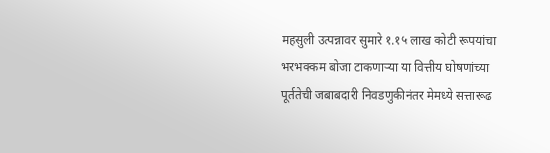महसुली उत्पन्नावर सुमारे १.१५ लाख कोटी रूपयांचा भरभक्कम बोजा टाकणाऱ्या या वित्तीय घोषणांच्या पूर्ततेची जबाबदारी निवडणुकीनंतर मेमध्ये सत्तारूढ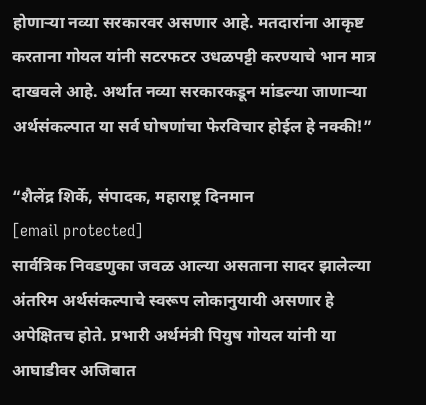होणाऱ्या नव्या सरकारवर असणार आहे. मतदारांना आकृष्ट करताना गोयल यांनी सटरफटर उधळपट्टी करण्याचे भान मात्र दाखवले आहे. अर्थात नव्या सरकारकडून मांडल्या जाणाऱ्या अर्थसंकल्पात या सर्व घोषणांचा फेरविचार होईल हे नक्की!”

“शैलेंद्र शिर्के, संपादक, महाराष्ट्र दिनमान
[email protected]
सार्वत्रिक निवडणुका जवळ आल्या असताना सादर झालेल्या अंतरिम अर्थसंकल्पाचे स्वरूप लोकानुयायी असणार हे अपेक्षितच होते. प्रभारी अर्थमंत्री पियुष गोयल यांनी या आघाडीवर अजिबात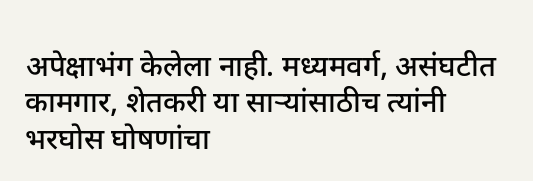अपेक्षाभंग केलेला नाही. मध्यमवर्ग, असंघटीत कामगार, शेतकरी या साऱ्यांसाठीच त्यांनी भरघोस घोषणांचा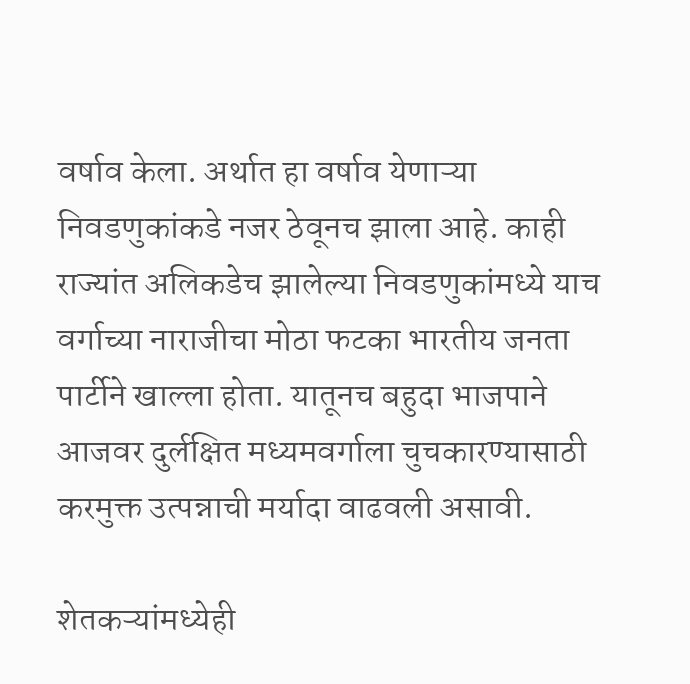वर्षाव केला. अर्थात हा वर्षाव येणाऱ्या निवडणुकांकडे नजर ठेवूनच झाला आहे. काही राज्यांत अलिकडेच झालेल्या निवडणुकांमध्ये याच वर्गाच्या नाराजीचा मोठा फटका भारतीय जनता पार्टीने खाल्ला होता. यातूनच बहुदा भाजपाने आजवर दुर्लक्षित मध्यमवर्गाला चुचकारण्यासाठी करमुक्त उत्पन्नाची मर्यादा वाढवली असावी.

शेतकऱ्यांमध्येही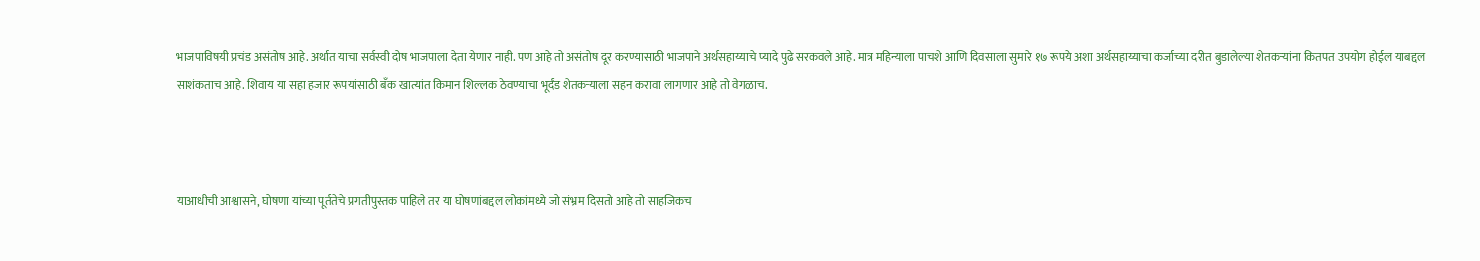भाजपाविषयी प्रचंड असंतोष आहे. अर्थात याचा सर्वस्वी दोष भाजपाला देता येणार नाही. पण आहे तो असंतोष दूर करण्यासाठी भाजपाने अर्थसहाय्याचे प्यादे पुढे सरकवले आहे. मात्र महिन्याला पाचशे आणि दिवसाला सुमारे १७ रूपये अशा अर्थसहाय्याचा कर्जाच्या दरीत बुडालेल्या शेतकऱ्यांना कितपत उपयोग होईल याबद्दल साशंकताच आहे. शिवाय या सहा हजार रूपयांसाठी बँक खात्यांत किमान शिल्लक ठेवण्याचा भूर्दंड शेतकऱ्याला सहन करावा लागणार आहे तो वेगळाच.



याआधीची आश्वासने, घोषणा यांच्या पूर्ततेचे प्रगतीपुस्तक पाहिले तर या घोषणांबद्दल लोकांमध्ये जो संभ्रम दिसतो आहे तो साहजिकच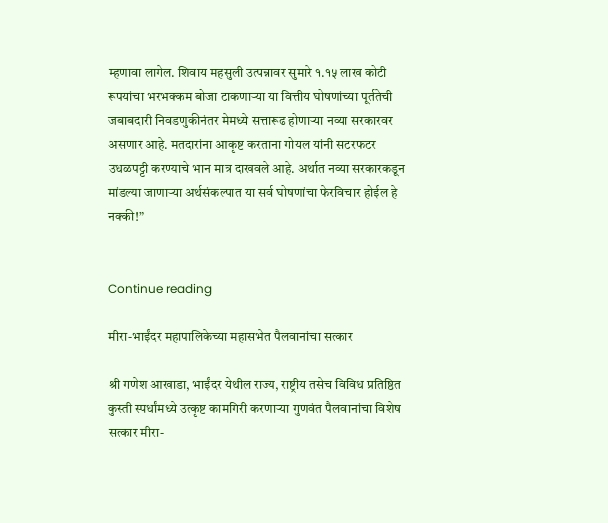म्हणावा लागेल. शिवाय महसुली उत्पन्नावर सुमारे १.१५ लाख कोटी रूपयांचा भरभक्कम बोजा टाकणाऱ्या या वित्तीय घोषणांच्या पूर्ततेची जबाबदारी निवडणुकीनंतर मेमध्ये सत्तारूढ होणाऱ्या नव्या सरकारवर असणार आहे. मतदारांना आकृष्ट करताना गोयल यांनी सटरफटर उधळपट्टी करण्याचे भान मात्र दाखवले आहे. अर्थात नव्या सरकारकडून मांडल्या जाणाऱ्या अर्थसंकल्पात या सर्व घोषणांचा फेरविचार होईल हे नक्की!”


Continue reading

मीरा-भाईंदर महापालिकेच्या महासभेत पैलवानांचा सत्कार

श्री गणेश आखाडा, भाईंदर येथील राज्य, राष्ट्रीय तसेच विविध प्रतिष्ठित कुस्ती स्पर्धांमध्ये उत्कृष्ट कामगिरी करणाऱ्या गुणवंत पैलवानांचा विशेष सत्कार मीरा-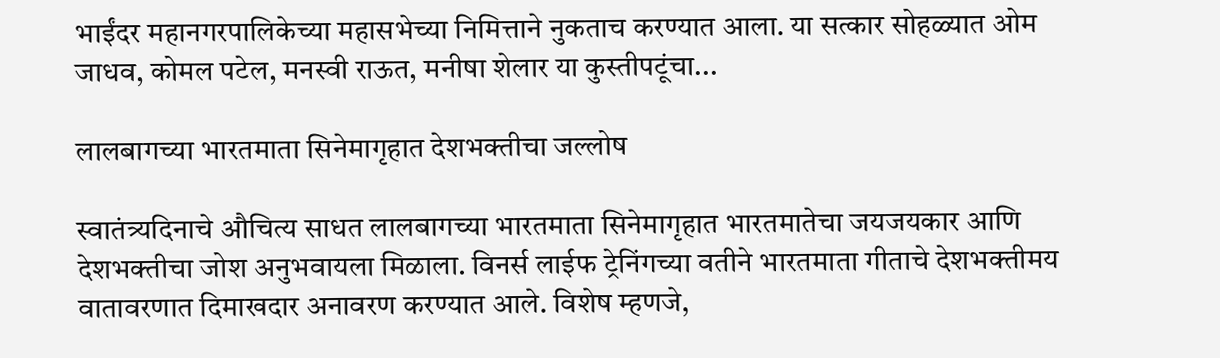भाईंदर महानगरपालिकेच्या महासभेच्या निमित्ताने नुकताच करण्यात आला. या सत्कार सोहळ्यात ओम जाधव, कोमल पटेल, मनस्वी राऊत, मनीषा शेलार या कुस्तीपटूंचा...

लालबागच्या भारतमाता सिनेमागृहात देशभक्तीचा जल्लोष

स्वातंत्र्यदिनाचे औचित्य साधत लालबागच्या भारतमाता सिनेमागृहात भारतमातेचा जयजयकार आणि देशभक्तीचा जोश अनुभवायला मिळाला. विनर्स लाईफ ट्रेनिंगच्या वतीने भारतमाता गीताचे देशभक्तीमय वातावरणात दिमाखदार अनावरण करण्यात आले. विशेष म्हणजे,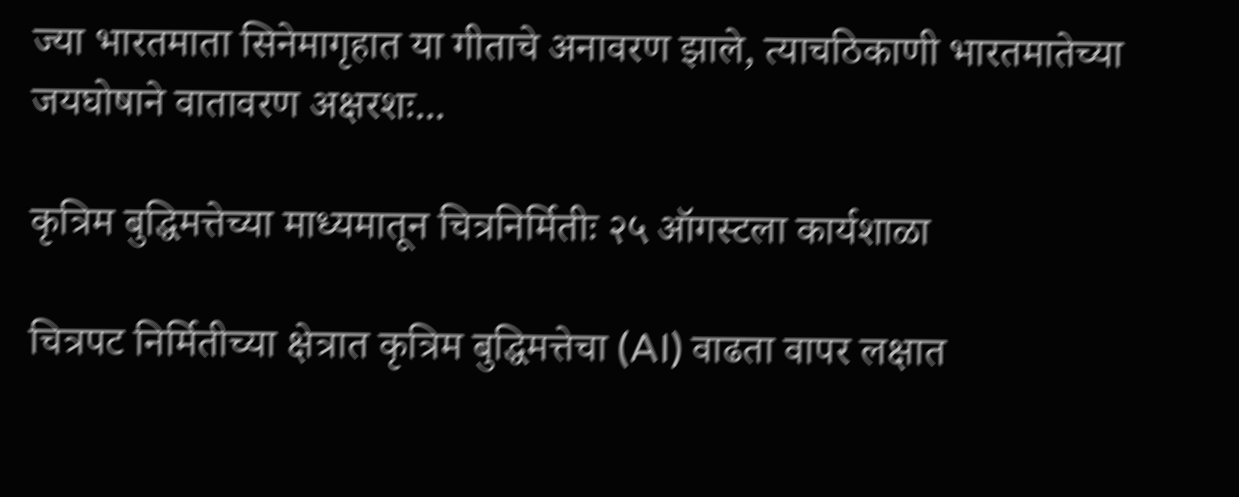ज्या भारतमाता सिनेमागृहात या गीताचे अनावरण झाले, त्याचठिकाणी भारतमातेच्या जयघोषाने वातावरण अक्षरशः...

कृत्रिम बुद्धिमत्तेच्या माध्यमातून चित्रनिर्मितीः २५ ऑगस्टला कार्यशाळा

चित्रपट निर्मितीच्या क्षेत्रात कृत्रिम बुद्धिमत्तेचा (AI) वाढता वापर लक्षात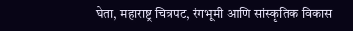घेता, महाराष्ट्र चित्रपट, रंगभूमी आणि सांस्कृतिक विकास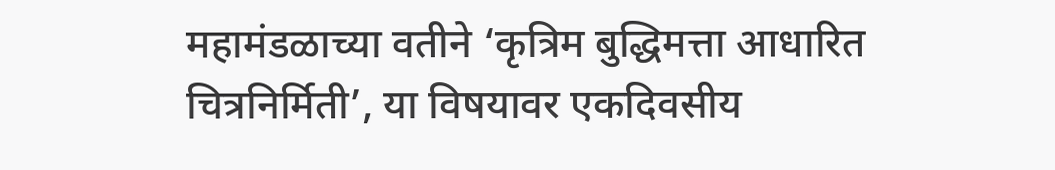महामंडळाच्या वतीने ‘कृत्रिम बुद्धिमत्ता आधारित चित्रनिर्मिती’, या विषयावर एकदिवसीय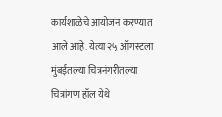कार्यशाळेचे आयोजन करण्यात आले आहे. येत्या २५ ऑगस्टला मुंबईतल्या चित्रनंगरीतल्या चित्रांगण हॉल येथे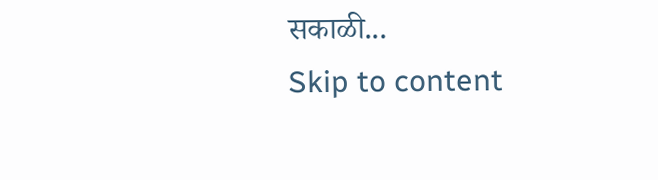सकाळी...
Skip to content